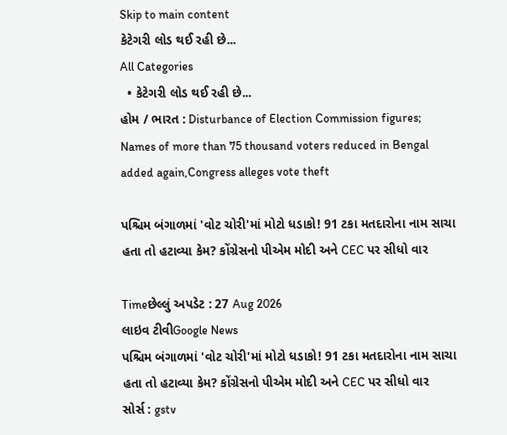Skip to main content
કેટેગરી લોડ થઈ રહી છે...
All Categories
  • કેટેગરી લોડ થઈ રહી છે...
હોમ / ભારત : Disturbance of Election Commission figures; Names of more than 75 thousand voters reduced in Bengal added again,Congress alleges vote theft

પશ્ચિમ બંગાળમાં 'વોટ ચોરી'માં મોટો ધડાકો! 91 ટકા મતદારોના નામ સાચા હતા તો હટાવ્યા કેમ? કોંગ્રેસનો પીએમ મોદી અને CEC પર સીધો વાર

Timeછેલ્લું અપડેટ : 27 Aug 2026
લાઇવ ટીવીGoogle News
પશ્ચિમ બંગાળમાં 'વોટ ચોરી'માં મોટો ધડાકો! 91 ટકા મતદારોના નામ સાચા હતા તો હટાવ્યા કેમ? કોંગ્રેસનો પીએમ મોદી અને CEC પર સીધો વાર
સોર્સ : gstv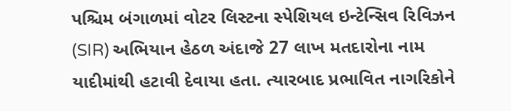પશ્ચિમ બંગાળમાં વોટર લિસ્ટના સ્પેશિયલ ઇન્ટેન્સિવ રિવિઝન (SIR) અભિયાન હેઠળ અંદાજે 27 લાખ મતદારોના નામ યાદીમાંથી હટાવી દેવાયા હતા. ત્યારબાદ પ્રભાવિત નાગરિકોને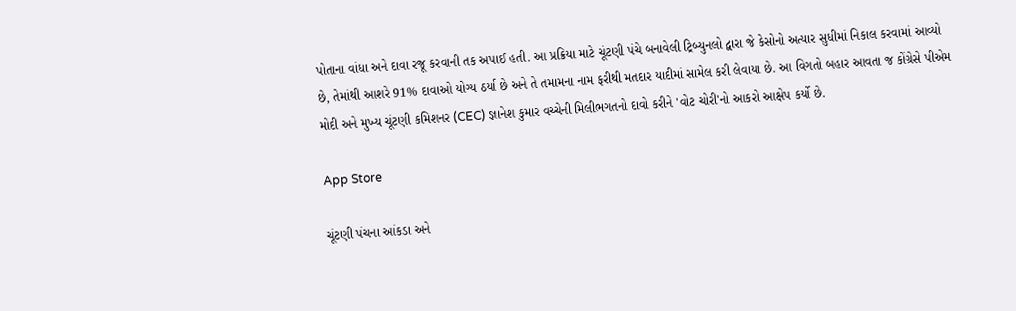પોતાના વાંધા અને દાવા રજૂ કરવાની તક અપાઈ હતી. આ પ્રક્રિયા માટે ચૂંટણી પંચે બનાવેલી ટ્રિબ્યુનલો દ્વારા જે કેસોનો અત્યાર સુધીમાં નિકાલ કરવામાં આવ્યો છે, તેમાંથી આશરે 91% દાવાઓ યોગ્ય ઠર્યા છે અને તે તમામના નામ ફરીથી મતદાર યાદીમાં સામેલ કરી લેવાયા છે. આ વિગતો બહાર આવતા જ કોંગ્રેસે પીએમ મોદી અને મુખ્ય ચૂંટણી કમિશનર (CEC) જ્ઞાનેશ કુમાર વચ્ચેની મિલીભગતનો દાવો કરીને 'વોટ ચોરી'નો આકરો આક્ષેપ કર્યો છે.

App Store

ચૂંટણી પંચના આંકડા અને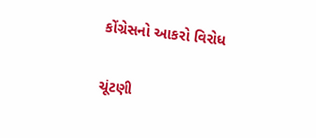કોંગ્રેસનો આકરો વિરોધ

ચૂંટણી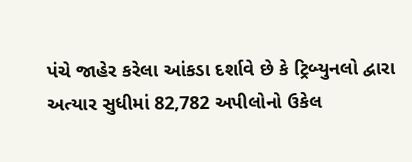પંચે જાહેર કરેલા આંકડા દર્શાવે છે કે ટ્રિબ્યુનલો દ્વારા અત્યાર સુધીમાં 82,782 અપીલોનો ઉકેલ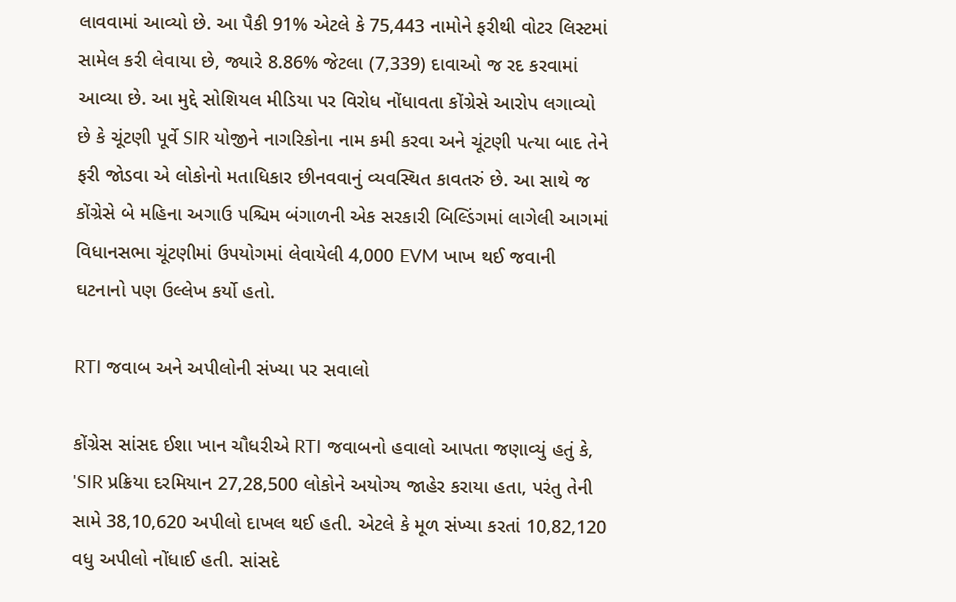લાવવામાં આવ્યો છે. આ પૈકી 91% એટલે કે 75,443 નામોને ફરીથી વોટર લિસ્ટમાં સામેલ કરી લેવાયા છે, જ્યારે 8.86% જેટલા (7,339) દાવાઓ જ રદ કરવામાં આવ્યા છે. આ મુદ્દે સોશિયલ મીડિયા પર વિરોધ નોંધાવતા કોંગ્રેસે આરોપ લગાવ્યો છે કે ચૂંટણી પૂર્વે SIR યોજીને નાગરિકોના નામ કમી કરવા અને ચૂંટણી પત્યા બાદ તેને ફરી જોડવા એ લોકોનો મતાધિકાર છીનવવાનું વ્યવસ્થિત કાવતરું છે. આ સાથે જ કોંગ્રેસે બે મહિના અગાઉ પશ્ચિમ બંગાળની એક સરકારી બિલ્ડિંગમાં લાગેલી આગમાં વિધાનસભા ચૂંટણીમાં ઉપયોગમાં લેવાયેલી 4,000 EVM ખાખ થઈ જવાની ઘટનાનો પણ ઉલ્લેખ કર્યો હતો.

RTI જવાબ અને અપીલોની સંખ્યા પર સવાલો

કોંગ્રેસ સાંસદ ઈશા ખાન ચૌધરીએ RTI જવાબનો હવાલો આપતા જણાવ્યું હતું કે, 'SIR પ્રક્રિયા દરમિયાન 27,28,500 લોકોને અયોગ્ય જાહેર કરાયા હતા, પરંતુ તેની સામે 38,10,620 અપીલો દાખલ થઈ હતી. એટલે કે મૂળ સંખ્યા કરતાં 10,82,120 વધુ અપીલો નોંધાઈ હતી. સાંસદે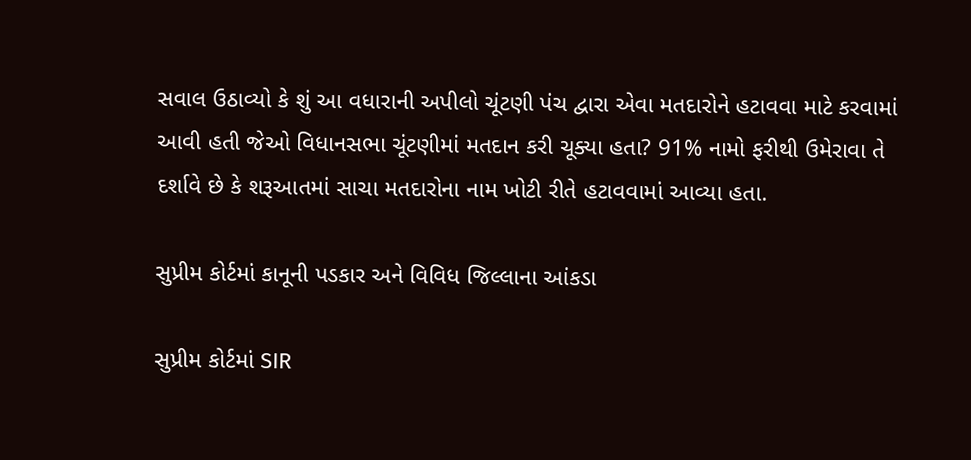સવાલ ઉઠાવ્યો કે શું આ વધારાની અપીલો ચૂંટણી પંચ દ્વારા એવા મતદારોને હટાવવા માટે કરવામાં આવી હતી જેઓ વિધાનસભા ચૂંટણીમાં મતદાન કરી ચૂક્યા હતા? 91% નામો ફરીથી ઉમેરાવા તે દર્શાવે છે કે શરૂઆતમાં સાચા મતદારોના નામ ખોટી રીતે હટાવવામાં આવ્યા હતા.

સુપ્રીમ કોર્ટમાં કાનૂની પડકાર અને વિવિધ જિલ્લાના આંકડા

સુપ્રીમ કોર્ટમાં SIR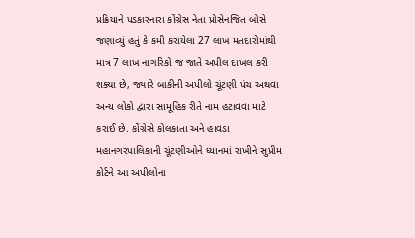પ્રક્રિયાને પડકારનારા કોંગ્રેસ નેતા પ્રોસેનજિત બોસે જણાવ્યું હતું કે કમી કરાયેલા 27 લાખ મતદારોમાંથી માત્ર 7 લાખ નાગરિકો જ જાતે અપીલ દાખલ કરી શક્યા છે, જ્યારે બાકીની અપીલો ચૂંટણી પંચ અથવા અન્ય લોકો દ્વારા સામૂહિક રીતે નામ હટાવવા માટે કરાઈ છે. કોંગ્રેસે કોલકાતા અને હાવડા મહાનગરપાલિકાની ચૂંટણીઓને ધ્યાનમાં રાખીને સુપ્રીમ કોર્ટને આ અપીલોના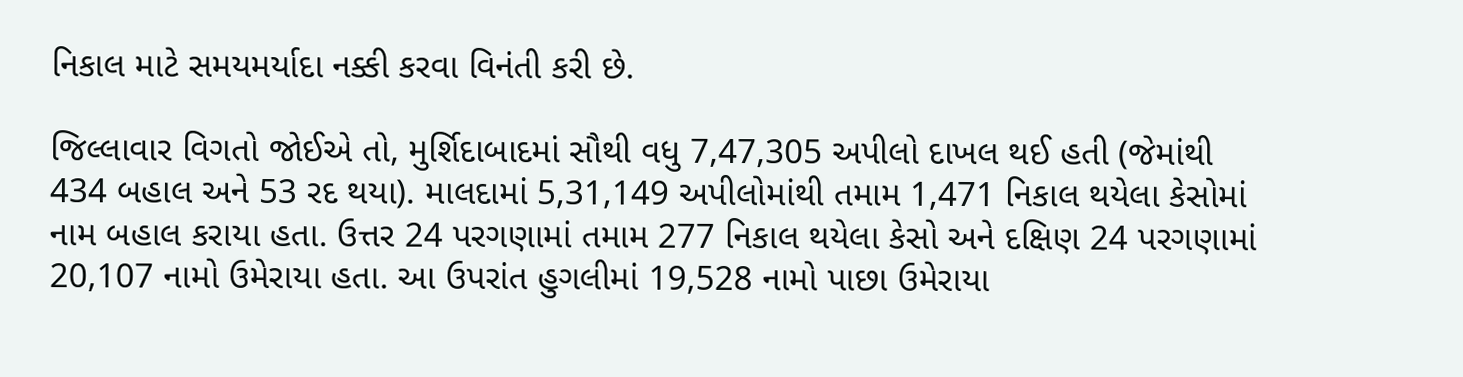નિકાલ માટે સમયમર્યાદા નક્કી કરવા વિનંતી કરી છે.

જિલ્લાવાર વિગતો જોઈએ તો, મુર્શિદાબાદમાં સૌથી વધુ 7,47,305 અપીલો દાખલ થઈ હતી (જેમાંથી 434 બહાલ અને 53 રદ થયા). માલદામાં 5,31,149 અપીલોમાંથી તમામ 1,471 નિકાલ થયેલા કેસોમાં નામ બહાલ કરાયા હતા. ઉત્તર 24 પરગણામાં તમામ 277 નિકાલ થયેલા કેસો અને દક્ષિણ 24 પરગણામાં 20,107 નામો ઉમેરાયા હતા. આ ઉપરાંત હુગલીમાં 19,528 નામો પાછા ઉમેરાયા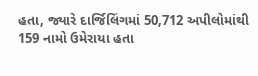હતા, જ્યારે દાર્જિલિંગમાં 50,712 અપીલોમાંથી 159 નામો ઉમેરાયા હતા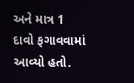અને માત્ર 1 દાવો ફગાવવામાં આવ્યો હતો.